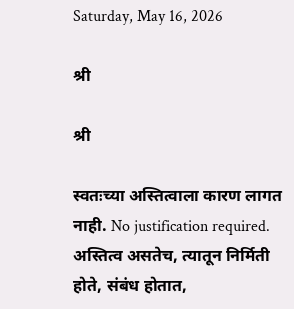Saturday, May 16, 2026

श्री

श्री

स्वतःच्या अस्तित्वाला कारण लागत नाही. No justification required. अस्तित्व असतेच, त्यातून निर्मिती होते, संबंध होतात,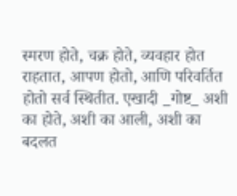स्मरण होते, चक्र होते, व्यवहार होत राहतात, आपण होतो, आणि परिवर्तित होतो सर्व स्थितीत. एखादी _गोष्ट_ अशी का होते, अशी का आली, अशी का बदलत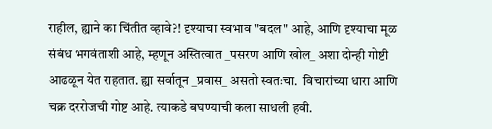राहील, ह्याने का चिंतीत व्हावे?! दृश्याचा स्वभाव "बदल" आहे, आणि दृश्याचा मूळ संबंध भगवंताशी आहे, म्हणून अस्तित्वात _पसरण आणि खोल_ अशा दोन्ही गोष्टी आढळून येत राहतात. ह्या सर्वातून _प्रवास_ असतो स्वतःचा.  विचारांच्या धारा आणि चक्र दररोजची गोष्ट आहे. त्याकडे बघण्याची कला साधली हवी.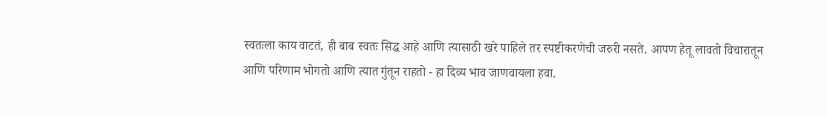स्वतःला काय वाटतं, ही बाब स्वतः सिद्ध आहे आणि त्यासाठी खरे पाहिले तर स्पष्टीकरणेची जरुरी नसते. आपण हेतू लावतो विचारातून आणि परिणाम भोगतो आणि त्यात गुंतून राहतो - हा दिव्य भाव जाणवायला हवा.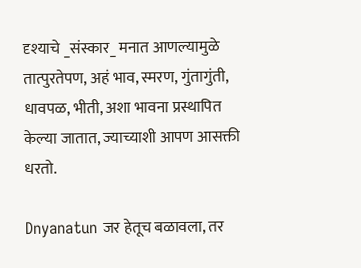दृश्याचे _संस्कार_ मनात आणल्यामुळे तात्पुरतेपण, अहं भाव, स्मरण, गुंतागुंती, धावपळ, भीती, अशा भावना प्रस्थापित केल्या जातात, ज्याच्याशी आपण आसक्ती धरतो.

Dnyanatun जर हेतूच बळावला, तर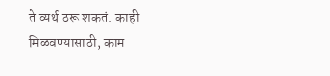ते व्यर्थ ठरू शकतं. काही मिळवण्यासाठी, काम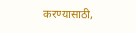करण्यासाठी,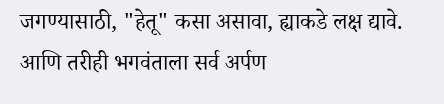जगण्यासाठी, "हेतू" कसा असावा, ह्याकडे लक्ष द्यावे. आणि तरीही भगवंताला सर्व अर्पण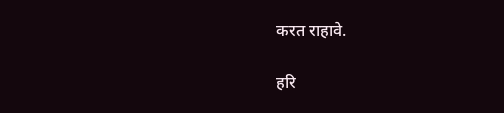करत राहावे.

हरि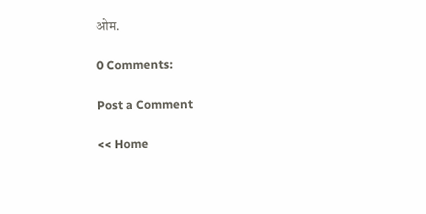ओम.

0 Comments:

Post a Comment

<< Home